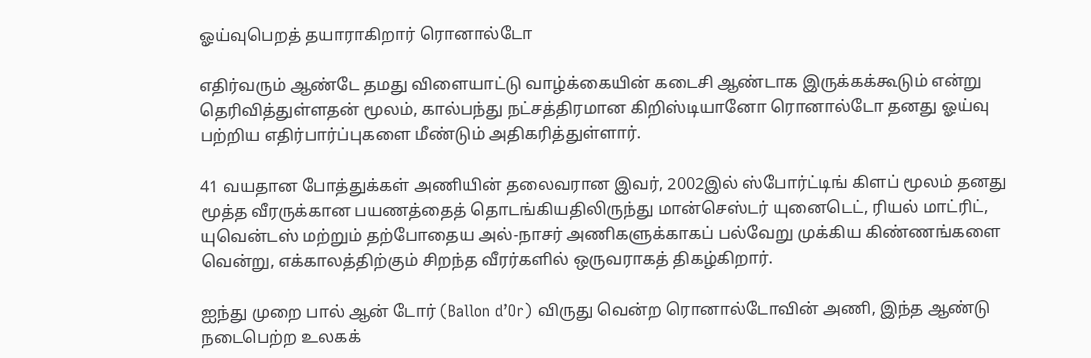ஓய்வுபெறத் தயாராகிறார் ரொனால்டோ

எதிர்வரும் ஆண்டே தமது விளையாட்டு வாழ்க்கையின் கடைசி ஆண்டாக இருக்கக்கூடும் என்று தெரிவித்துள்ளதன் மூலம், கால்பந்து நட்சத்திரமான கிறிஸ்டியானோ ரொனால்டோ தனது ஓய்வு பற்றிய எதிர்பார்ப்புகளை மீண்டும் அதிகரித்துள்ளார்.

41 வயதான போத்துக்கள் அணியின் தலைவரான இவர், 2002இல் ஸ்போர்ட்டிங் கிளப் மூலம் தனது மூத்த வீரருக்கான பயணத்தைத் தொடங்கியதிலிருந்து மான்செஸ்டர் யுனைடெட், ரியல் மாட்ரிட், யுவென்டஸ் மற்றும் தற்போதைய அல்-நாசர் அணிகளுக்காகப் பல்வேறு முக்கிய கிண்ணங்களை வென்று, எக்காலத்திற்கும் சிறந்த வீரர்களில் ஒருவராகத் திகழ்கிறார்.

ஐந்து முறை பால் ஆன் டோர் (Ballon d’Or) விருது வென்ற ரொனால்டோவின் அணி, இந்த ஆண்டு நடைபெற்ற உலகக்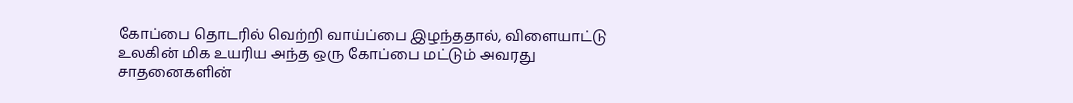கோப்பை தொடரில் வெற்றி வாய்ப்பை இழந்ததால், விளையாட்டு உலகின் மிக உயரிய அந்த ஒரு கோப்பை மட்டும் அவரது சாதனைகளின்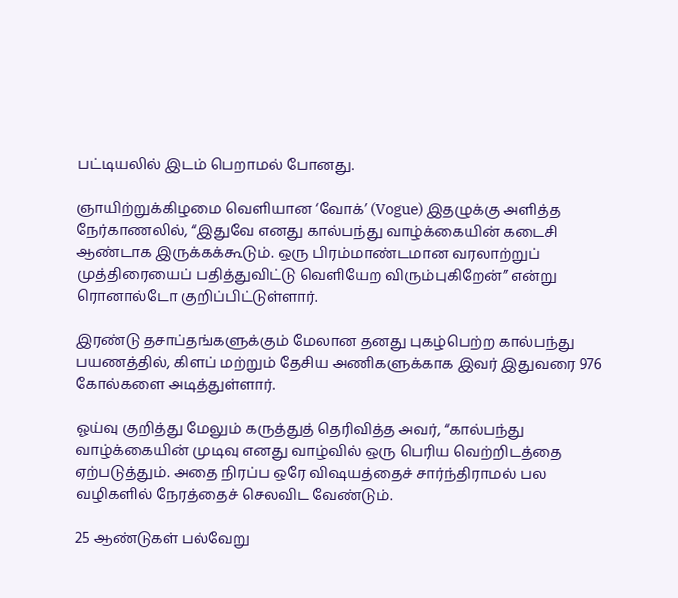பட்டியலில் இடம் பெறாமல் போனது.

ஞாயிற்றுக்கிழமை வெளியான ‘வோக்’ (Vogue) இதழுக்கு அளித்த நேர்காணலில், “இதுவே எனது கால்பந்து வாழ்க்கையின் கடைசி ஆண்டாக இருக்கக்கூடும். ஒரு பிரம்மாண்டமான வரலாற்றுப் முத்திரையைப் பதித்துவிட்டு வெளியேற விரும்புகிறேன்” என்று ரொனால்டோ குறிப்பிட்டுள்ளார்.

இரண்டு தசாப்தங்களுக்கும் மேலான தனது புகழ்பெற்ற கால்பந்து பயணத்தில், கிளப் மற்றும் தேசிய அணிகளுக்காக இவர் இதுவரை 976 கோல்களை அடித்துள்ளார்.

ஓய்வு குறித்து மேலும் கருத்துத் தெரிவித்த அவர், “கால்பந்து வாழ்க்கையின் முடிவு எனது வாழ்வில் ஒரு பெரிய வெற்றிடத்தை ஏற்படுத்தும். அதை நிரப்ப ஒரே விஷயத்தைச் சார்ந்திராமல் பல வழிகளில் நேரத்தைச் செலவிட வேண்டும்.

25 ஆண்டுகள் பல்வேறு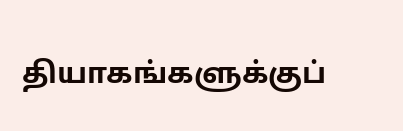தியாகங்களுக்குப்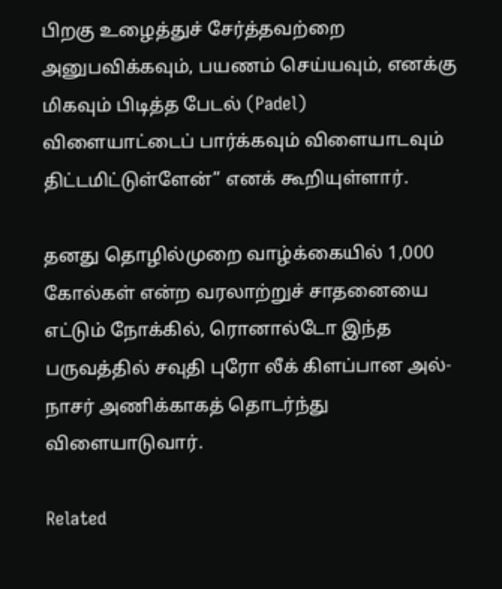பிறகு உழைத்துச் சேர்த்தவற்றை அனுபவிக்கவும், பயணம் செய்யவும், எனக்கு மிகவும் பிடித்த பேடல் (Padel) விளையாட்டைப் பார்க்கவும் விளையாடவும் திட்டமிட்டுள்ளேன்” எனக் கூறியுள்ளார்.

தனது தொழில்முறை வாழ்க்கையில் 1,000 கோல்கள் என்ற வரலாற்றுச் சாதனையை எட்டும் நோக்கில், ரொனால்டோ இந்த பருவத்தில் சவுதி புரோ லீக் கிளப்பான அல்-நாசர் அணிக்காகத் தொடர்ந்து விளையாடுவார்.

Related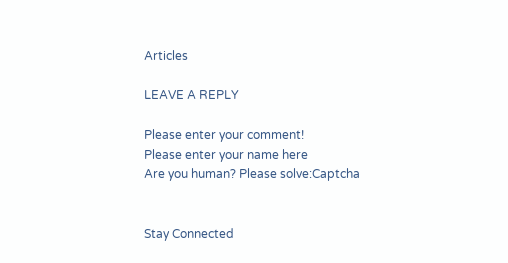Articles

LEAVE A REPLY

Please enter your comment!
Please enter your name here
Are you human? Please solve:Captcha


Stay Connected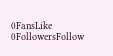0FansLike
0FollowersFollow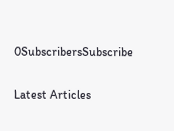0SubscribersSubscribe

Latest Articles